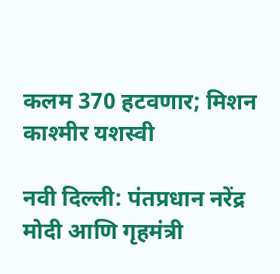कलम 370 हटवणार; मिशन काश्मीर यशस्वी

नवी दिल्ली: पंतप्रधान नरेंद्र मोदी आणि गृहमंत्री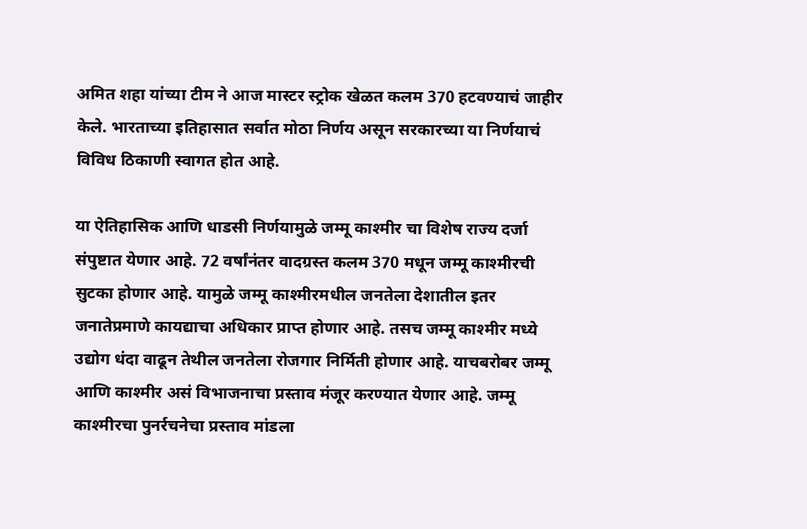अमित शहा यांच्या टीम ने आज मास्टर स्ट्रोक खेळत कलम 370 हटवण्याचं जाहीर केले. भारताच्या इतिहासात सर्वात मोठा निर्णय असून सरकारच्या या निर्णयाचं विविध ठिकाणी स्वागत होत आहे.

या ऐतिहासिक आणि धाडसी निर्णयामुळे जम्मू काश्मीर चा विशेष राज्य दर्जा संपुष्टात येणार आहे. 72 वर्षांनंतर वादग्रस्त कलम 370 मधून जम्मू काश्मीरची सुटका होणार आहे. यामुळे जम्मू काश्मीरमधील जनतेला देशातील इतर जनातेप्रमाणे कायद्याचा अधिकार प्राप्त होणार आहे. तसच जम्मू काश्मीर मध्ये उद्योग धंदा वाढून तेथील जनतेला रोजगार निर्मिती होणार आहे. याचबरोबर जम्मू आणि काश्मीर असं विभाजनाचा प्रस्ताव मंजूर करण्यात येणार आहे. जम्मू काश्मीरचा पुनर्रचनेचा प्रस्ताव मांडला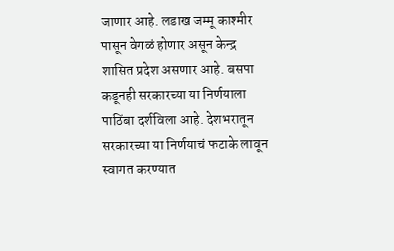जाणार आहे. लडाख जम्मू काश्मीर पासून वेगळं होणार असून केन्द्र शासित प्रदेश असणार आहे. बसपा कडूनही सरकारच्या या निर्णयाला पाठिंबा दर्शविला आहे. देशभरातून सरकारच्या या निर्णयाचं फटाके लावून स्वागत करण्यात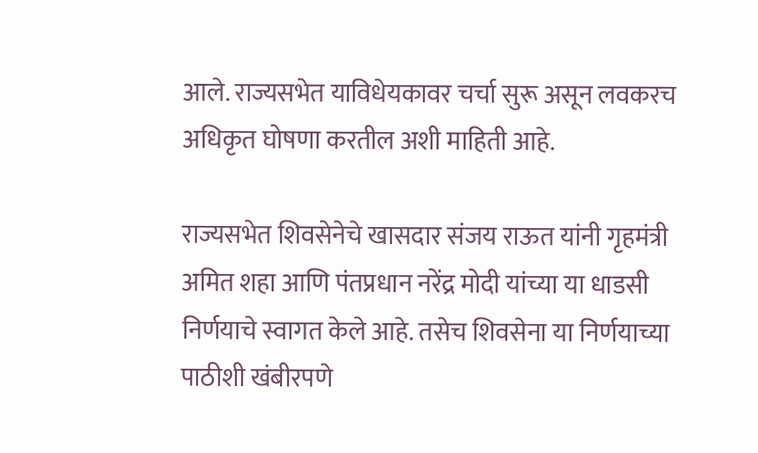आले. राज्यसभेत याविधेयकावर चर्चा सुरू असून लवकरच अधिकृत घोषणा करतील अशी माहिती आहे.

राज्यसभेत शिवसेनेचे खासदार संजय राऊत यांनी गृहमंत्री अमित शहा आणि पंतप्रधान नरेंद्र मोदी यांच्या या धाडसी निर्णयाचे स्वागत केले आहे. तसेच शिवसेना या निर्णयाच्या पाठीशी खंबीरपणे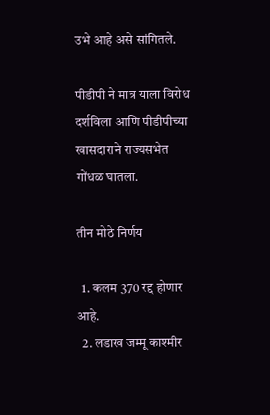उभे आहे असे सांगितले.

पीडीपी ने मात्र याला विरोध दर्शविला आणि पीडीपीच्या खासदाराने राज्यसभेत गोंधळ घातला.

तीन मोठे निर्णय

  1. कलम 370 रद्द होणार आहे.
  2. लडाख जम्मू काश्मीर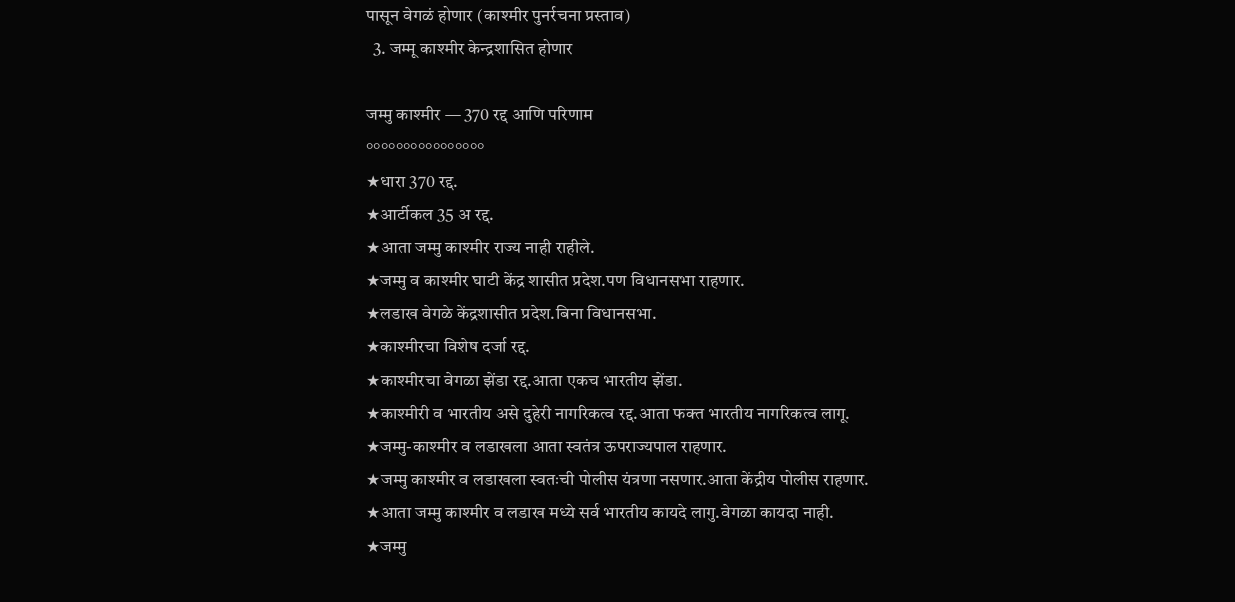पासून वेगळं होणार (काश्मीर पुनर्रचना प्रस्ताव)
  3. जम्मू काश्मीर केन्द्रशासित होणार

जम्मु काश्मीर — 370 रद्द आणि परिणाम
°°°°°°°°°°°°°°°°
★धारा 370 रद्द.
★आर्टीकल 35 अ रद्द.
★आता जम्मु काश्मीर राज्य नाही राहीले.
★जम्मु व काश्मीर घाटी केंद्र शासीत प्रदेश.पण विधानसभा राहणार.
★लडाख वेगळे केंद्रशासीत प्रदेश.बिना विधानसभा.
★काश्मीरचा विशेष दर्जा रद्द.
★काश्मीरचा वेगळा झेंडा रद्द.आता एकच भारतीय झेंडा.
★काश्मीरी व भारतीय असे दुहेरी नागरिकत्व रद्द.आता फक्त भारतीय नागरिकत्व लागू.
★जम्मु-काश्मीर व लडाखला आता स्वतंत्र ऊपराज्यपाल राहणार.
★जम्मु काश्मीर व लडाखला स्वतःची पोलीस यंत्रणा नसणार.आता केंद्रीय पोलीस राहणार.
★आता जम्मु काश्मीर व लडाख मध्ये सर्व भारतीय कायदे लागु.वेगळा कायदा नाही.
★जम्मु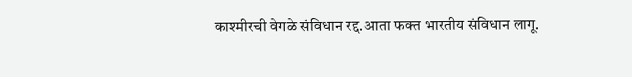काश्मीरची वेगळे संविधान रद्द.आता फक्त भारतीय संविधान लागू.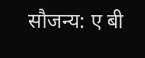सौजन्य: ए बी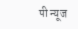पी न्यूज